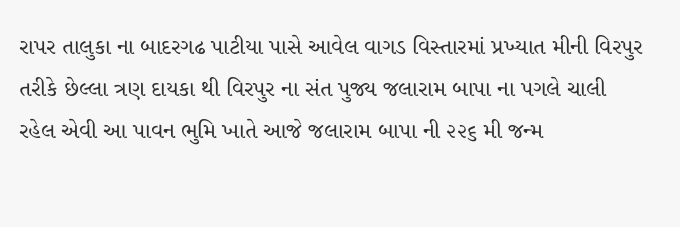રાપર તાલુકા ના બાદરગઢ પાટીયા પાસે આવેલ વાગડ વિસ્તારમાં પ્રખ્યાત મીની વિરપુર તરીકે છેલ્લા ત્રણ દાયકા થી વિરપુર ના સંત પુજ્ય જલારામ બાપા ના પગલે ચાલી રહેલ એવી આ પાવન ભુમિ ખાતે આજે જલારામ બાપા ની ૨૨૬ મી જન્મ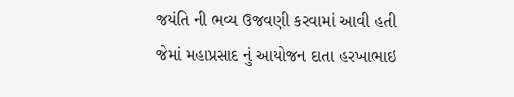જયંતિ ની ભવ્ય ઉજવણી કરવામાં આવી હતી જેમાં મહાપ્રસાદ નું આયોજન દાતા હરખાભાઇ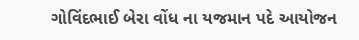ગોવિંદભાઈ બેરા વોંધ ના યજમાન પદે આયોજન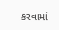કરવામાં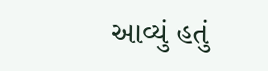આવ્યું હતું